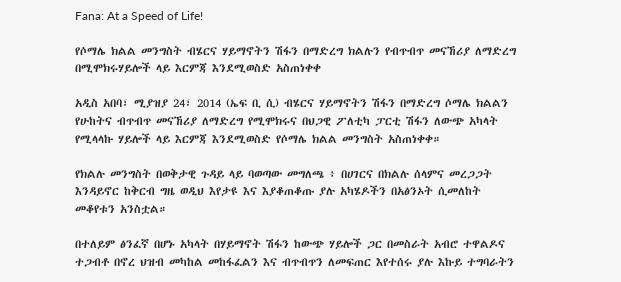Fana: At a Speed of Life!

የሶማሌ ክልል መንግስት ብሄርና ሃይማኖትን ሽፋን በማድረግ ክልሉን የብጥብጥ መናኸሪያ ለማድረግ በሚሞክሩሃይሎች ላይ እርምጃ እንደሚወስድ አስጠነቀቀ

አዲስ አበባ፣ ሚያዝያ 24፣ 2014 (ኤፍ ቢ ሲ) ብሄርና ሃይማኖትን ሽፋን በማድረግ ሶማሌ ክልልን የሁከትና ብጥብጥ መናኸሪያ ለማድረግ የሚሞክሩና በህጋዊ ፖለቲካ ፓርቲ ሽፋን ለውጭ አካላት የሚላላኩ ሃይሎች ላይ እርምጃ እንደሚወስድ የሶማሌ ክልል መንግስት አስጠነቀቀ።

የክልሉ መንግስት በወቅታዊ ጉዳይ ላይ ባወጣው መግለጫ ፥ በሀገርና በክልሉ ሰላምና መረጋጋት እንዳይኖር ከቅርብ ግዜ ወዲህ እየታዩ እና እያቆጠቆጡ ያሉ አካሄዶችን በአፅንኦት ሲመለከት መቆየቱን አንስቷል።

በተለይም ፅንፈኛ በሆኑ አካላት በሃይማኖት ሽፋን ከውጭ ሃይሎች ጋር በመስራት አብሮ ተዋልዶና ተጋብቶ በኖረ ህዝብ መካከል መከፋፈልን እና ብጥብጥን ለመፍጠር እየተሰሩ ያሉ እኩይ ተግባራትን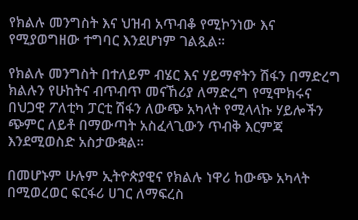የክልሉ መንግስት እና ህዝብ አጥብቆ የሚኮንነው እና የሚያወግዘው ተግባር እንደሆነም ገልጿል።

የክልሉ መንግስት በተለይም ብሄር እና ሃይማኖትን ሽፋን በማድረግ ክልሉን የሁከትና ብጥብጥ መናኸሪያ ለማድረግ የሚሞክሩና በህጋዊ ፖለቲካ ፓርቲ ሽፋን ለውጭ አካላት የሚላላኩ ሃይሎችን ጭምር ለይቶ በማውጣት አስፈላጊውን ጥብቅ እርምጃ እንደሚወስድ አስታውቋል።

በመሆኑም ሁሉም ኢትዮጵያዊና የክልሉ ነዋሪ ከውጭ አካላት በሚወረወር ፍርፋሪ ሀገር ለማፍረስ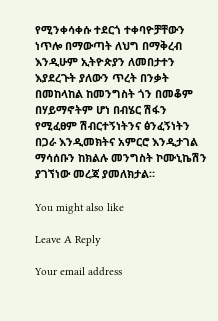የሚንቀሳቀሱ ተደርጎ ተቀባዮቻቸውን ነጥሎ በማውጣት ለህግ በማቅረብ እንዲሁም ኢትዮጵያን ለመበታተን እያደረጉት ያለውን ጥረት በንቃት በመከላከል ከመንግስት ጎን በመቆም በሃይማኖትም ሆነ በብሄር ሽፋን የሚፈፀም ሽብርተኝነትንና ፅንፈኝነትን በጋራ እንዲመክትና አምርሮ እንዲታገል ማሳሰቡን ከክልሉ መንግስት ኮሙኒኬሽን ያገኘነው መረጃ ያመለክታል።

You might also like

Leave A Reply

Your email address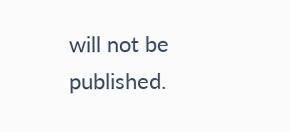will not be published.